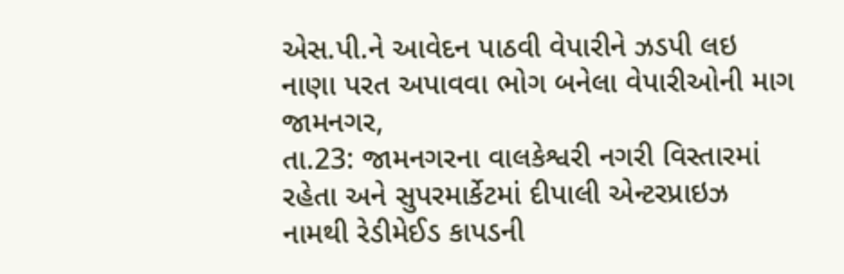એસ.પી.ને આવેદન પાઠવી વેપારીને ઝડપી લઇ નાણા પરત અપાવવા ભોગ બનેલા વેપારીઓની માગ
જામનગર,
તા.23: જામનગરના વાલકેશ્વરી નગરી વિસ્તારમાં રહેતા અને સુપરમાર્કેટમાં દીપાલી એન્ટરપ્રાઇઝ
નામથી રેડીમેઈડ કાપડની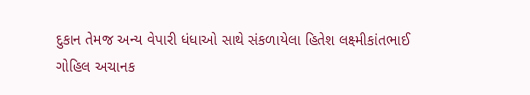દુકાન તેમજ અન્ય વેપારી ધંધાઓ સાથે સંકળાયેલા હિતેશ લક્ષ્મીકાંતભાઈ
ગોહિલ અચાનક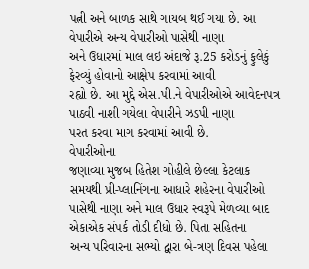પત્ની અને બાળક સાથે ગાયબ થઈ ગયા છે. આ વેપારીએ અન્ય વેપારીઓ પાસેથી નાણા
અને ઉધારમાં માલ લઇ અંદાજે રૂ.25 કરોડનું ફુલેકું ફેરવ્યું હોવાનો આક્ષેપ કરવામાં આવી
રહ્યો છે. આ મુદ્દે એસ.પી.ને વેપારીઓએ આવેદનપત્ર પાઠવી નાશી ગયેલા વેપારીને ઝડપી નાણા
પરત કરવા માગ કરવામાં આવી છે.
વેપારીઓના
જણાવ્યા મુજબ હિતેશ ગોહીલે છેલ્લા કેટલાક સમયથી પ્રી-પ્લાનિંગના આધારે શહેરના વેપારીઓ
પાસેથી નાણા અને માલ ઉધાર સ્વરૂપે મેળવ્યા બાદ એકાએક સંપર્ક તોડી દીધો છે. પિતા સહિતના
અન્ય પરિવારના સભ્યો દ્વારા બે-ત્રણ દિવસ પહેલા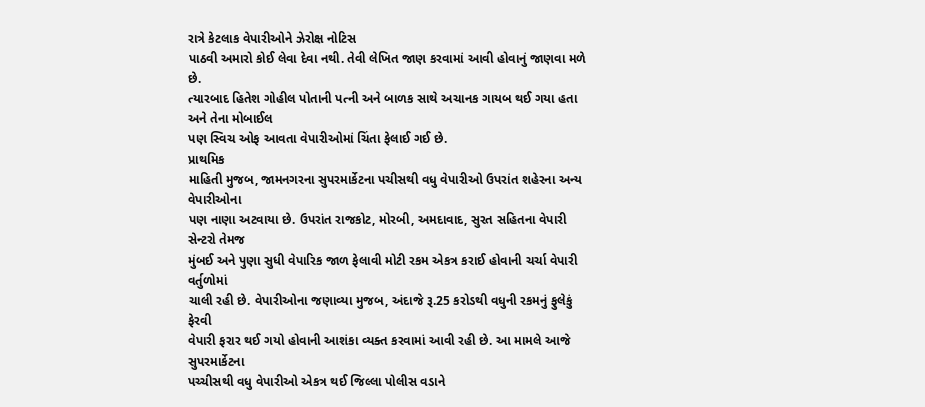રાત્રે કેટલાક વેપારીઓને ઝેરોક્ષ નોટિસ
પાઠવી અમારો કોઈ લેવા દેવા નથી. તેવી લેખિત જાણ કરવામાં આવી હોવાનું જાણવા મળે છે.
ત્યારબાદ હિતેશ ગોહીલ પોતાની પત્ની અને બાળક સાથે અચાનક ગાયબ થઈ ગયા હતા અને તેના મોબાઈલ
પણ સ્વિચ ઓફ આવતા વેપારીઓમાં ચિંતા ફેલાઈ ગઈ છે.
પ્રાથમિક
માહિતી મુજબ, જામનગરના સુપરમાર્કેટના પચીસથી વધુ વેપારીઓ ઉપરાંત શહેરના અન્ય વેપારીઓના
પણ નાણા અટવાયા છે. ઉપરાંત રાજકોટ, મોરબી, અમદાવાદ, સુરત સહિતના વેપારી સેન્ટરો તેમજ
મુંબઈ અને પુણા સુધી વેપારિક જાળ ફેલાવી મોટી રકમ એકત્ર કરાઈ હોવાની ચર્ચા વેપારી વર્તુળોમાં
ચાલી રહી છે. વેપારીઓના જણાવ્યા મુજબ, અંદાજે રૂ.25 કરોડથી વધુની રકમનું ફુલેકું ફેરવી
વેપારી ફરાર થઈ ગયો હોવાની આશંકા વ્યક્ત કરવામાં આવી રહી છે. આ મામલે આજે સુપરમાર્કેટના
પચ્ચીસથી વધુ વેપારીઓ એકત્ર થઈ જિલ્લા પોલીસ વડાને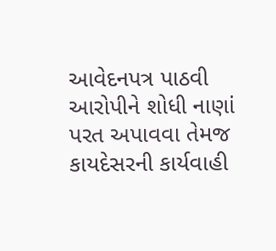આવેદનપત્ર પાઠવી આરોપીને શોધી નાણાં
પરત અપાવવા તેમજ કાયદેસરની કાર્યવાહી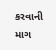કરવાની માગ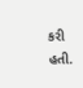કરી હતી.